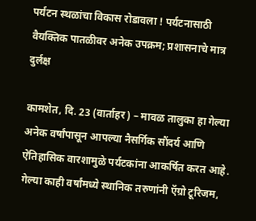पर्यटन स्थळांचा विकास रोडावला ! पर्यटनासाठी वैयक्तिक पातळीवर अनेक उपक्रम; प्रशासनाचे मात्र दुर्लक्ष

कामशेत, दि. 23 (वार्ताहर) – मावळ तालुका हा गेल्या अनेक वर्षांपासून आपल्या नैसर्गिक सौंदर्य आणि ऐतिहासिक वारशामुळे पर्यटकांना आकर्षित करत आहे. गेल्या काही वर्षांमध्ये स्थानिक तरुणांनी ऍग्रो टूरिजम,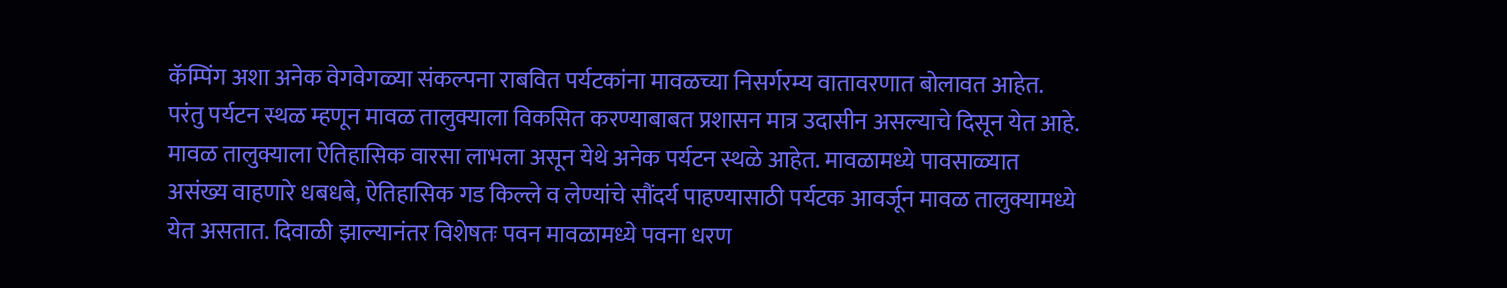कॅम्पिंग अशा अनेक वेगवेगळ्या संकल्पना राबवित पर्यटकांना मावळच्या निसर्गरम्य वातावरणात बोलावत आहेत. परंतु पर्यटन स्थळ म्हणून मावळ तालुक्याला विकसित करण्याबाबत प्रशासन मात्र उदासीन असल्याचे दिसून येत आहे.
मावळ तालुक्याला ऐतिहासिक वारसा लाभला असून येथे अनेक पर्यटन स्थळे आहेत. मावळामध्ये पावसाळ्यात असंख्य वाहणारे धबधबे, ऐतिहासिक गड किल्ले व लेण्यांचे सौंदर्य पाहण्यासाठी पर्यटक आवर्जून मावळ तालुक्यामध्ये येत असतात. दिवाळी झाल्यानंतर विशेषतः पवन मावळामध्ये पवना धरण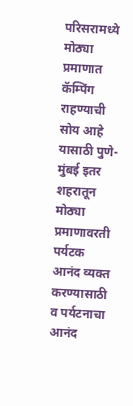परिसरामध्ये मोठ्या प्रमाणात कॅम्पिंग राहण्याची सोय आहे यासाठी पुणे-मुंबई इतर शहरातून मोठ्या प्रमाणावरती पर्यटक आनंद व्यक्त करण्यासाठी व पर्यटनाचा आनंद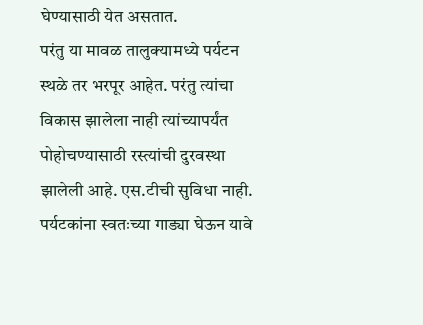घेण्यासाठी येत असतात.
परंतु या मावळ तालुक्यामध्ये पर्यटन स्थळे तर भरपूर आहेत. परंतु त्यांचा विकास झालेला नाही त्यांच्यापर्यंत पोहोचण्यासाठी रस्त्यांची दुरवस्था झालेली आहे. एस.टीची सुविधा नाही. पर्यटकांना स्वतःच्या गाड्या घेऊन यावे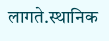लागते.स्थानिक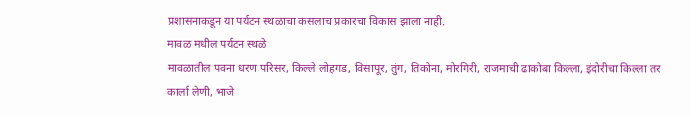प्रशासनाकडून या पर्यटन स्थळाचा कसलाच प्रकारचा विकास झाला नाही.
मावळ मधील पर्यटन स्थळे
मावळातील पवना धरण परिसर, किल्ले लोहगड, विसापूर, तुंग, तिकोना, मोरगिरी, राजमाची ढाकोबा किल्ला, इंदोरीचा किल्ला तर कार्ला लेणी, भाजे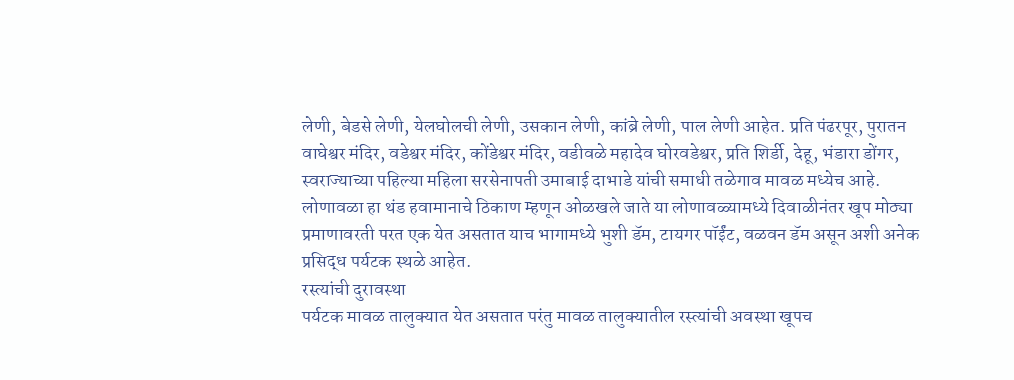लेणी, बेडसे लेणी, येलघोलची लेणी, उसकान लेणी, कांब्रे लेणी, पाल लेणी आहेत. प्रति पंढरपूर, पुरातन वाघेश्वर मंदिर, वडेश्वर मंदिर, कोंडेश्वर मंदिर, वडीवळे महादेव घोरवडेश्वर, प्रति शिर्डी, देहू, भंडारा डोंगर, स्वराज्याच्या पहिल्या महिला सरसेनापती उमाबाई दाभाडे यांची समाधी तळेगाव मावळ मध्येच आहे. लोणावळा हा थंड हवामानाचे ठिकाण म्हणून ओळखले जाते या लोणावळ्यामध्ये दिवाळीनंतर खूप मोठ्या प्रमाणावरती परत एक येत असतात याच भागामध्ये भुशी डॅम, टायगर पॉईंट, वळवन डॅम असून अशी अनेक प्रसिद्ध पर्यटक स्थळे आहेत.
रस्त्यांची दुरावस्था
पर्यटक मावळ तालुक्यात येत असतात परंतु मावळ तालुक्यातील रस्त्यांची अवस्था खूपच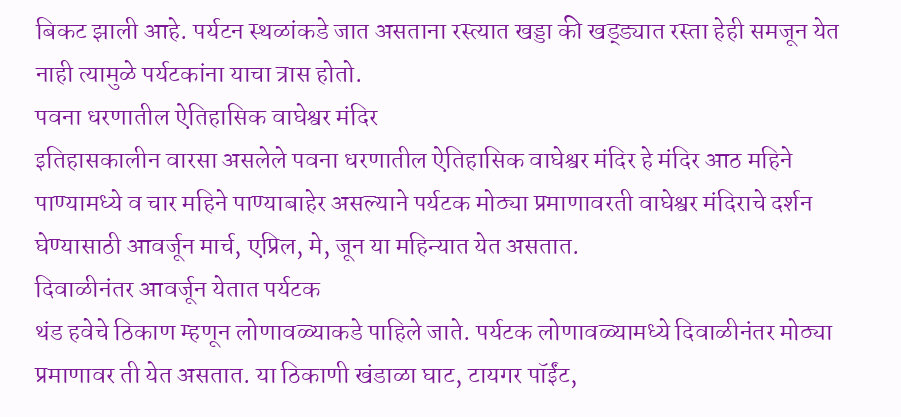बिकट झाली आहे. पर्यटन स्थळांकडे जात असताना रस्त्यात खड्डा की खड्ड्यात रस्ता हेही समजून येत नाही त्यामुळे पर्यटकांना याचा त्रास होतो.
पवना धरणातील ऐतिहासिक वाघेश्वर मंदिर
इतिहासकालीन वारसा असलेले पवना धरणातील ऐतिहासिक वाघेश्वर मंदिर हे मंदिर आठ महिने पाण्यामध्ये व चार महिने पाण्याबाहेर असल्याने पर्यटक मोठ्या प्रमाणावरती वाघेश्वर मंदिराचे दर्शन घेण्यासाठी आवर्जून मार्च, एप्रिल, मे, जून या महिन्यात येत असतात.
दिवाळीनंतर आवर्जून येतात पर्यटक
थंड हवेचे ठिकाण म्हणून लोणावळ्याकडे पाहिले जाते. पर्यटक लोणावळ्यामध्ये दिवाळीनंतर मोठ्या प्रमाणावर ती येत असतात. या ठिकाणी खंडाळा घाट, टायगर पॉईंट,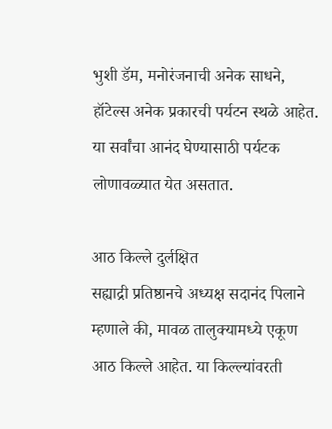भुशी डॅम, मनोरंजनाची अनेक साधने, हॉटेल्स अनेक प्रकारची पर्यटन स्थळे आहेत. या सर्वांचा आनंद घेण्यासाठी पर्यटक लोणावळ्यात येत असतात.

आठ किल्ले दुर्लक्षित
सह्याद्री प्रतिष्ठानचे अध्यक्ष सदानंद पिलाने म्हणाले की, मावळ तालुक्यामध्ये एकूण आठ किल्ले आहेत. या किल्ल्यांवरती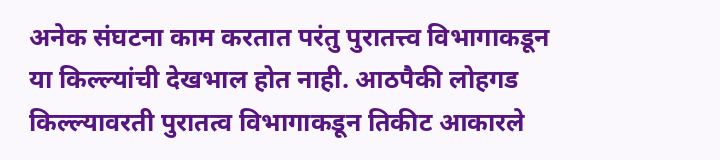अनेक संघटना काम करतात परंतु पुरातत्त्व विभागाकडून या किल्ल्यांची देखभाल होत नाही. आठपैकी लोहगड किल्ल्यावरती पुरातत्व विभागाकडून तिकीट आकारले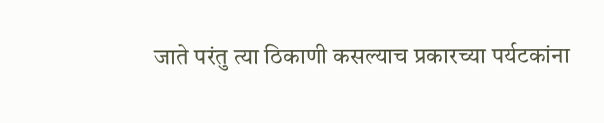जाते परंतु त्या ठिकाणी कसल्याच प्रकारच्या पर्यटकांना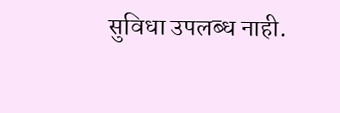सुविधा उपलब्ध नाही.